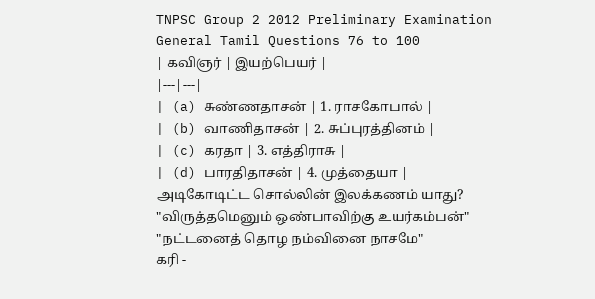TNPSC Group 2 2012 Preliminary Examination
General Tamil Questions 76 to 100
| கவிஞர் | இயற்பெயர் |
|---|---|
| (a) சுண்ணதாசன் | 1. ராசகோபால் |
| (b) வாணிதாசன் | 2. சுப்புரத்தினம் |
| (c) கரதா | 3. எத்திராசு |
| (d) பாரதிதாசன் | 4. முத்தையா |
அடிகோடிட்ட சொல்லின் இலக்கணம் யாது?
"விருத்தமெனும் ஒண்பாவிற்கு உயர்கம்பன்"
"நட்டனைத் தொழ நம்வினை நாசமே"
கரி -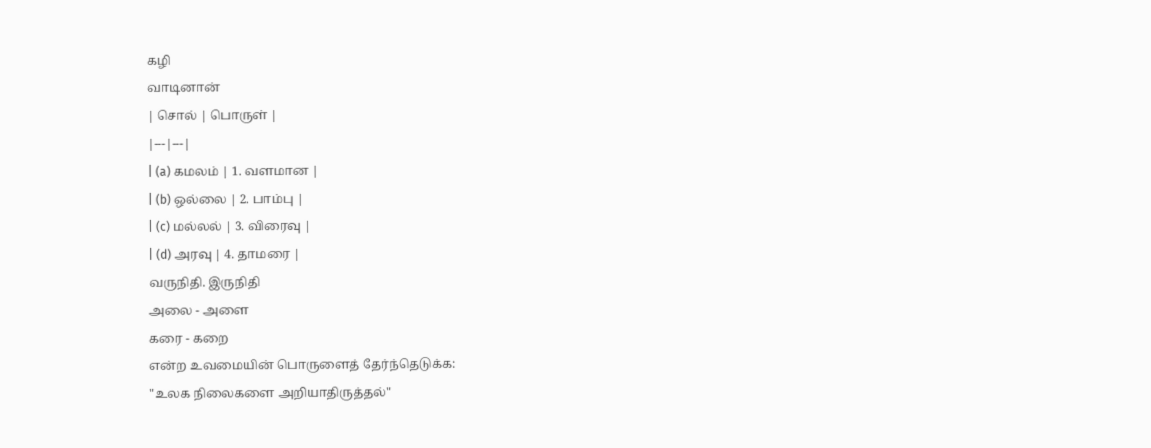கழி
வாடினான்
| சொல் | பொருள் |
|---|---|
| (a) கமலம் | 1. வளமான |
| (b) ஒல்லை | 2. பாம்பு |
| (c) மல்லல் | 3. விரைவு |
| (d) அரவு | 4. தாமரை |
வருநிதி. இருநிதி
அலை - அளை
கரை - கறை
என்ற உவமையின் பொருளைத் தேர்ந்தெடுக்க:
"உலக நிலைகளை அறியாதிருத்தல்"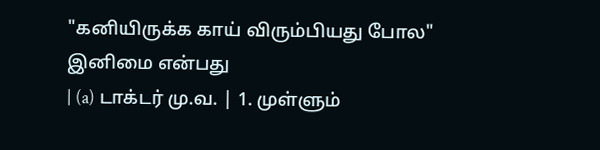"கனியிருக்க காய் விரும்பியது போல"
இனிமை என்பது
| (a) டாக்டர் மு.வ. | 1. முள்ளும்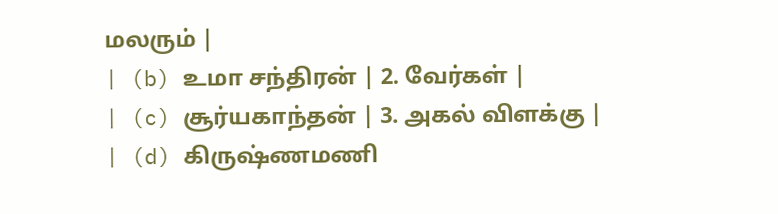மலரும் |
| (b) உமா சந்திரன் | 2. வேர்கள் |
| (c) சூர்யகாந்தன் | 3. அகல் விளக்கு |
| (d) கிருஷ்ணமணி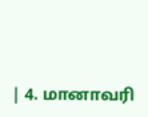| 4. மானாவரி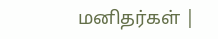மனிதர்கள் |